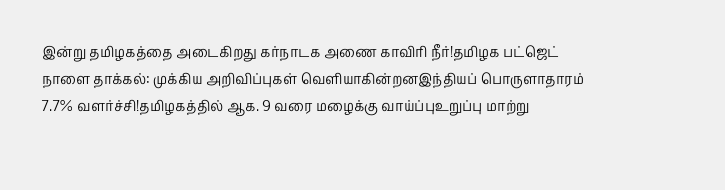இன்று தமிழகத்தை அடைகிறது கர்நாடக அணை காவிரி நீர்!தமிழக பட்ஜெட் நாளை தாக்கல்: முக்கிய அறிவிப்புகள் வெளியாகின்றனஇந்தியப் பொருளாதாரம் 7.7% வளர்ச்சி!தமிழகத்தில் ஆக. 9 வரை மழைக்கு வாய்ப்புஉறுப்பு மாற்று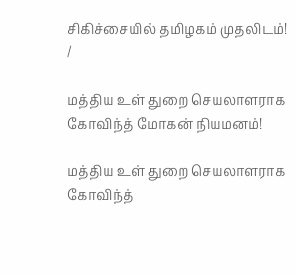சிகிச்சையில் தமிழகம் முதலிடம்!
/

மத்திய உள் துறை செயலாளராக கோவிந்த் மோகன் நியமனம்!

மத்திய உள் துறை செயலாளராக கோவிந்த்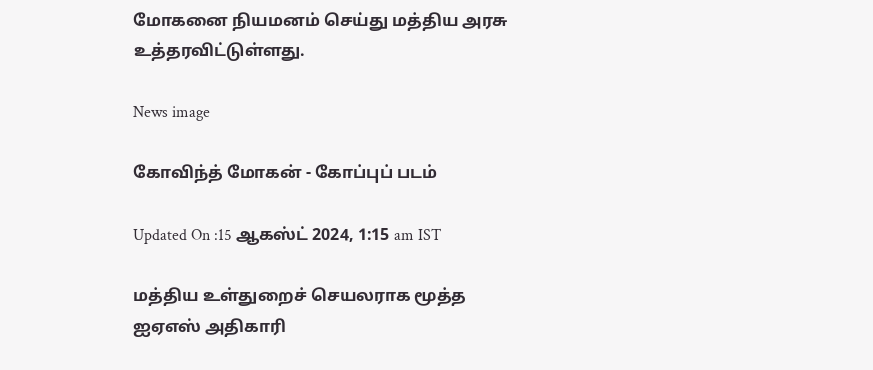மோகனை நியமனம் செய்து மத்திய அரசு உத்தரவிட்டுள்ளது.

News image

கோவிந்த் மோகன் - கோப்புப் படம்

Updated On :15 ஆகஸ்ட் 2024, 1:15 am IST

மத்திய உள்துறைச் செயலராக மூத்த ஐஏஎஸ் அதிகாரி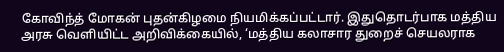கோவிந்த் மோகன் புதன்கிழமை நியமிக்கப்பட்டார். இதுதொடர்பாக மத்திய அரசு வெளியிட்ட அறிவிக்கையில், ‘மத்திய கலாசார துறைச் செயலராக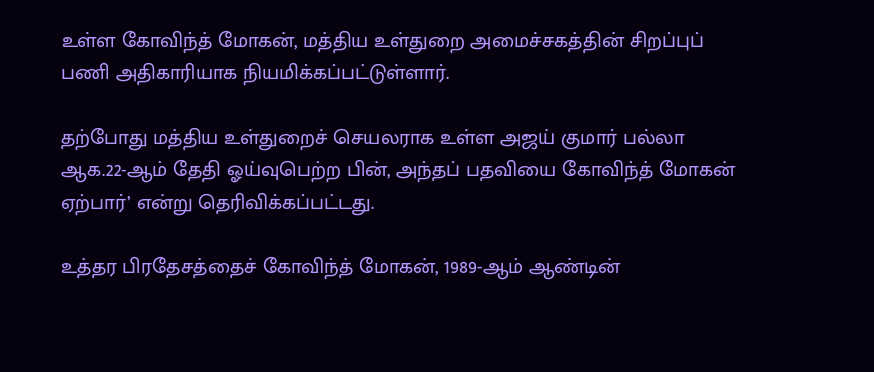உள்ள கோவிந்த் மோகன், மத்திய உள்துறை அமைச்சகத்தின் சிறப்புப் பணி அதிகாரியாக நியமிக்கப்பட்டுள்ளார்.

தற்போது மத்திய உள்துறைச் செயலராக உள்ள அஜய் குமார் பல்லா ஆக.22-ஆம் தேதி ஓய்வுபெற்ற பின், அந்தப் பதவியை கோவிந்த் மோகன் ஏற்பார்’ என்று தெரிவிக்கப்பட்டது.

உத்தர பிரதேசத்தைச் கோவிந்த் மோகன், 1989-ஆம் ஆண்டின்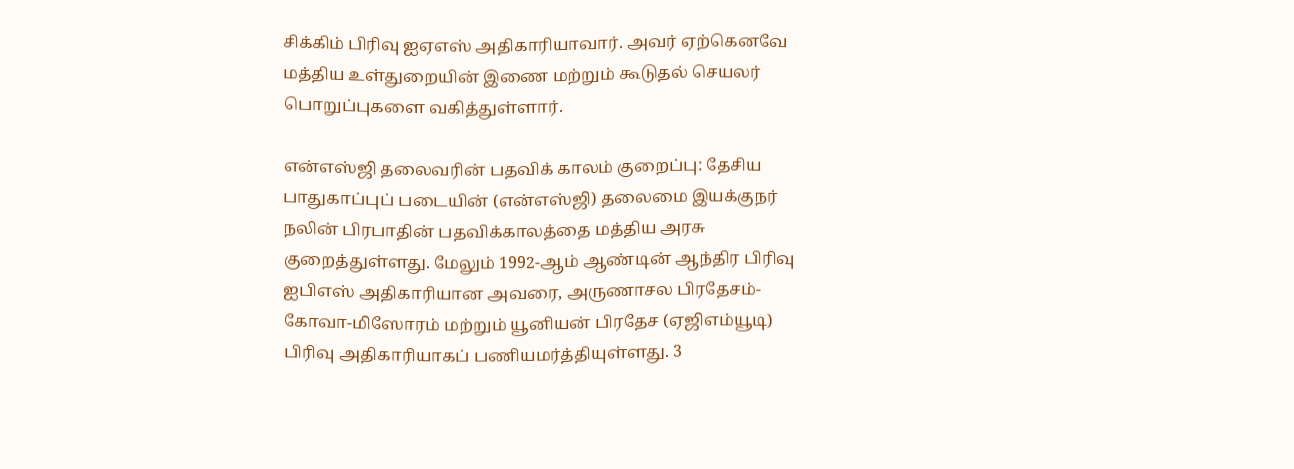சிக்கிம் பிரிவு ஐஏஎஸ் அதிகாரியாவார். அவர் ஏற்கெனவே மத்திய உள்துறையின் இணை மற்றும் கூடுதல் செயலர் பொறுப்புகளை வகித்துள்ளார்.

என்எஸ்ஜி தலைவரின் பதவிக் காலம் குறைப்பு: தேசிய பாதுகாப்புப் படையின் (என்எஸ்ஜி) தலைமை இயக்குநர் நலின் பிரபாதின் பதவிக்காலத்தை மத்திய அரசு குறைத்துள்ளது. மேலும் 1992-ஆம் ஆண்டின் ஆந்திர பிரிவு ஐபிஎஸ் அதிகாரியான அவரை, அருணாசல பிரதேசம்-கோவா-மிஸோரம் மற்றும் யூனியன் பிரதேச (ஏஜிஎம்யூடி) பிரிவு அதிகாரியாகப் பணியமர்த்தியுள்ளது. 3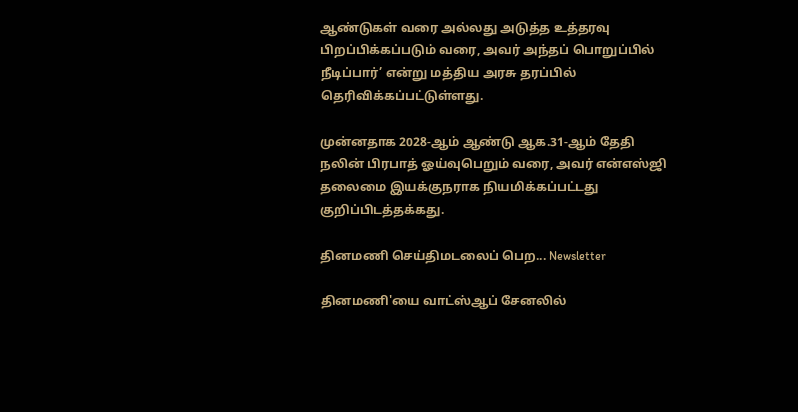ஆண்டுகள் வரை அல்லது அடுத்த உத்தரவு பிறப்பிக்கப்படும் வரை, அவர் அந்தப் பொறுப்பில் நீடிப்பார்’ என்று மத்திய அரசு தரப்பில் தெரிவிக்கப்பட்டுள்ளது.

முன்னதாக 2028-ஆம் ஆண்டு ஆக.31-ஆம் தேதி நலின் பிரபாத் ஓய்வுபெறும் வரை, அவர் என்எஸ்ஜி தலைமை இயக்குநராக நியமிக்கப்பட்டது குறிப்பிடத்தக்கது.

தினமணி செய்திமடலைப் பெற... Newsletter

தினமணி'யை வாட்ஸ்ஆப் சேனலில்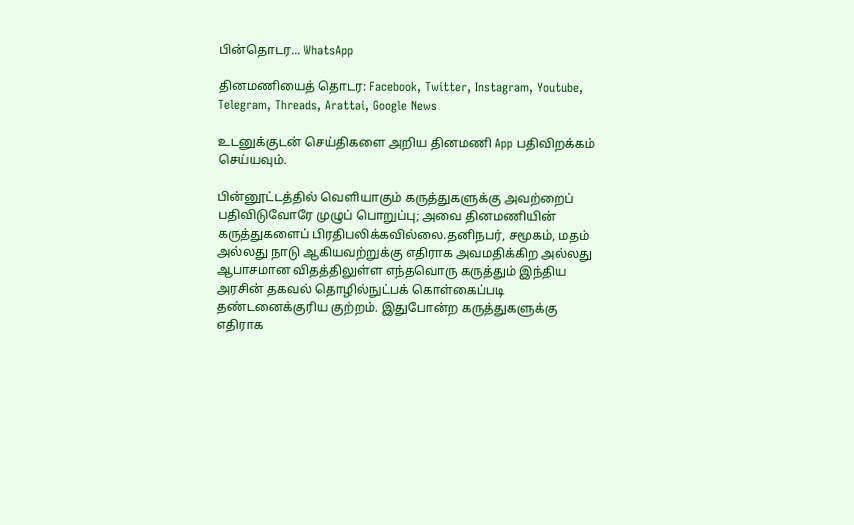பின்தொடர... WhatsApp

தினமணியைத் தொடர: Facebook, Twitter, Instagram, Youtube, Telegram, Threads, Arattai, Google News

உடனுக்குடன் செய்திகளை அறிய தினமணி App பதிவிறக்கம் செய்யவும்.

பின்னூட்டத்தில் வெளியாகும் கருத்துகளுக்கு அவற்றைப் பதிவிடுவோரே முழுப் பொறுப்பு; அவை தினமணியின் கருத்துகளைப் பிரதிபலிக்கவில்லை.தனிநபர், சமூகம், மதம் அல்லது நாடு ஆகியவற்றுக்கு எதிராக அவமதிக்கிற அல்லது ஆபாசமான விதத்திலுள்ள எந்தவொரு கருத்தும் இந்திய அரசின் தகவல் தொழில்நுட்பக் கொள்கைப்படி தண்டனைக்குரிய குற்றம். இதுபோன்ற கருத்துகளுக்கு எதிராக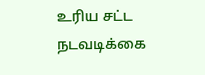உரிய சட்ட நடவடிக்கை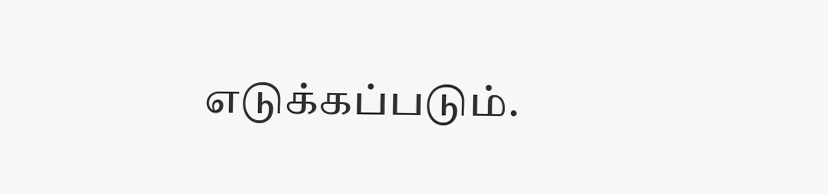எடுக்கப்படும்.